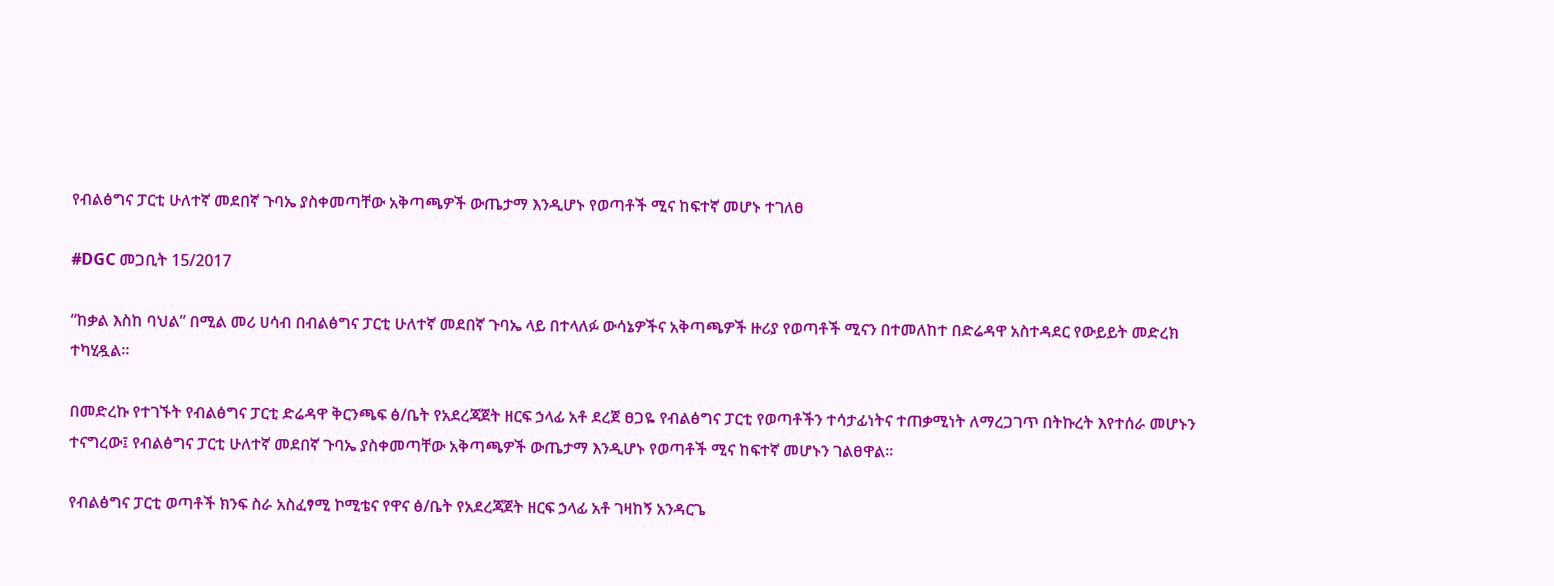የብልፅግና ፓርቲ ሁለተኛ መደበኛ ጉባኤ ያስቀመጣቸው አቅጣጫዎች ውጤታማ እንዲሆኑ የወጣቶች ሚና ከፍተኛ መሆኑ ተገለፀ

#DGC መጋቢት 15/2017

“ከቃል እስከ ባህል” በሚል መሪ ሀሳብ በብልፅግና ፓርቲ ሁለተኛ መደበኛ ጉባኤ ላይ በተላለፉ ውሳኔዎችና አቅጣጫዎች ዙሪያ የወጣቶች ሚናን በተመለከተ በድሬዳዋ አስተዳደር የውይይት መድረክ ተካሂዷል።

በመድረኩ የተገኙት የብልፅግና ፓርቲ ድሬዳዋ ቅርንጫፍ ፅ/ቤት የአደረጃጀት ዘርፍ ኃላፊ አቶ ደረጀ ፀጋዬ የብልፅግና ፓርቲ የወጣቶችን ተሳታፊነትና ተጠቃሚነት ለማረጋገጥ በትኩረት እየተሰራ መሆኑን ተናግረው፤ የብልፅግና ፓርቲ ሁለተኛ መደበኛ ጉባኤ ያስቀመጣቸው አቅጣጫዎች ውጤታማ እንዲሆኑ የወጣቶች ሚና ከፍተኛ መሆኑን ገልፀዋል።

የብልፅግና ፓርቲ ወጣቶች ክንፍ ስራ አስፈፃሚ ኮሚቴና የዋና ፅ/ቤት የአደረጃጀት ዘርፍ ኃላፊ አቶ ገዛከኝ አንዳርጌ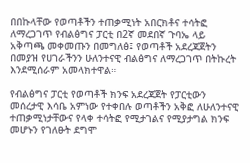በበኩላቸው የወጣቶችን ተጠቃሚነት አበርክቶና ተሳትፎ ለማረጋገጥ የብልፅግና ፓርቲ በ2ኛ መደበኛ ጉባኤ ላይ አቅጣጫ መቀመጡን በመግለፅ፤ የወጣቶች አደረጃጀትን በመያዝ የሀገራችንን ሁለንተናዊ ብልፅግና ለማረጋገጥ በትኩረት እንደሚሰራም አመላክተዋል።

የብልፅግና ፓርቲ የወጣቶች ክንፍ አደረጃጀት የፓርቲውን መሰረታዊ እሳቤ አምነው የተቀበሉ ወጣቶችን አቅፎ ለሁለንተናዊ ተጠቃሚነታቸውና የላቀ ተሳትፎ የሚታገልና የሚያታግል ክንፍ መሆኑን የገለፁት ደግሞ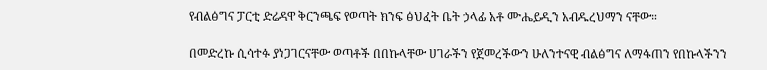የብልፅግና ፓርቲ ድሬዳዋ ቅርንጫፍ የወጣት ክንፍ ፅህፈት ቤት ኃላፊ አቶ ሙሔይዲን አብዱረህማን ናቸው።

በመድረኩ ሲሳተፉ ያነጋገርናቸው ወጣቶች በበኩላቸው ሀገራችን የጀመረችውን ሁለንተናዊ ብልፅግና ለማፋጠን የበኩላችንን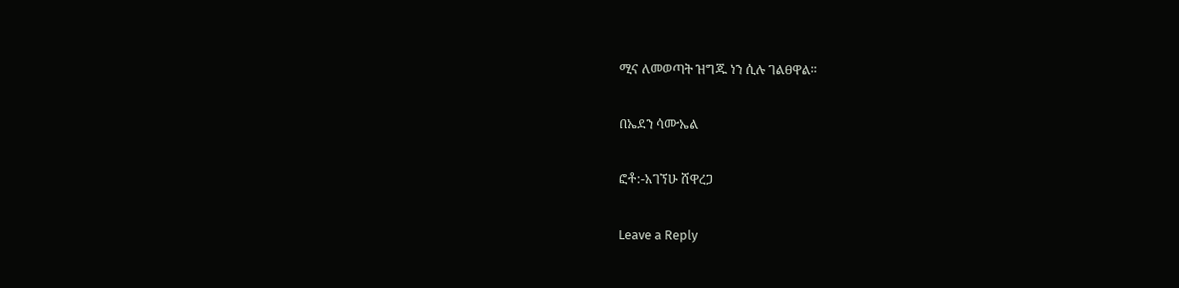ሚና ለመወጣት ዝግጁ ነን ሲሉ ገልፀዋል።

በኤደን ሳሙኤል

ፎቶ:-አገኘሁ ሸዋረጋ

Leave a Reply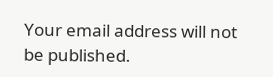Your email address will not be published.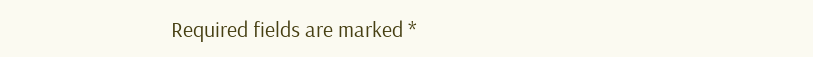Required fields are marked *